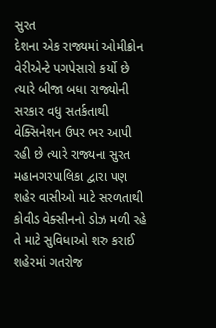સુરત
દેશના એક રાજ્યમાં ઓમીક્રોન વેરીએન્ટે પગપેસારો કર્યો છે ત્યારે બીજા બધા રાજ્યોની સરકાર વધુ સતર્કતાથી વેક્સિનેશન ઉપર ભર આપી રહી છે ત્યારે રાજ્યના સુરત મહાનગરપાલિકા દ્વારા પણ શહેર વાસીઓ માટે સરળતાથી કોવીડ વેક્સીનનો ડોઝ મળી રહે તે માટે સુવિધાઓ શરુ કરાઈ શહેરમાં ગતરોજ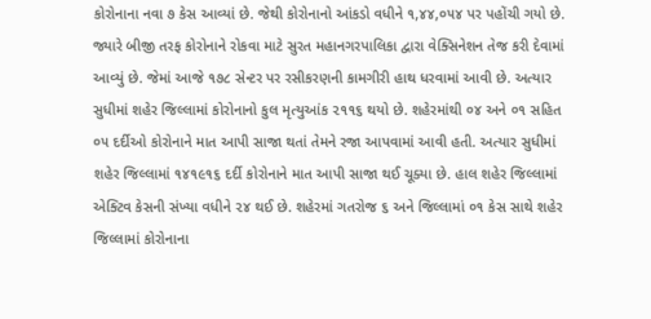કોરોનાના નવા ૭ કેસ આવ્યાં છે. જેથી કોરોનાનો આંકડો વધીને ૧,૪૪,૦૫૪ પર પહોંચી ગયો છે. જ્યારે બીજી તરફ કોરોનાને રોકવા માટે સુરત મહાનગરપાલિકા દ્વારા વેક્સિનેશન તેજ કરી દેવામાં આવ્યું છે. જેમાં આજે ૧૭૮ સેન્ટર પર રસીકરણની કામગીરી હાથ ધરવામાં આવી છે. અત્યાર સુધીમાં શહેર જિલ્લામાં કોરોનાનો કુલ મૃત્યુઆંક ૨૧૧૬ થયો છે. શહેરમાંથી ૦૪ અને ૦૧ સહિત ૦૫ દર્દીઓ કોરોનાને માત આપી સાજા થતાં તેમને રજા આપવામાં આવી હતી. અત્યાર સુધીમાં શહેર જિલ્લામાં ૧૪૧૯૧૬ દર્દી કોરોનાને માત આપી સાજા થઈ ચૂક્યા છે. હાલ શહેર જિલ્લામાં એક્ટિવ કેસની સંખ્યા વધીને ૨૪ થઈ છે. શહેરમાં ગતરોજ ૬ અને જિલ્લામાં ૦૧ કેસ સાથે શહેર જિલ્લામાં કોરોનાના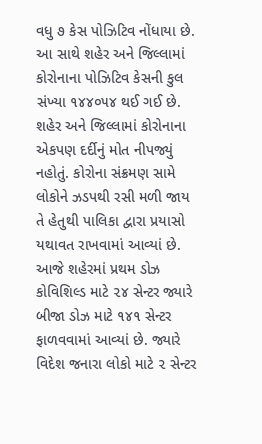વધુ ૭ કેસ પોઝિટિવ નોંધાયા છે. આ સાથે શહેર અને જિલ્લામાં કોરોનાના પોઝિટિવ કેસની કુલ સંખ્યા ૧૪૪૦૫૪ થઈ ગઈ છે. શહેર અને જિલ્લામાં કોરોનાના એકપણ દર્દીનું મોત નીપજ્યું નહોતું. કોરોના સંક્રમણ સામે લોકોને ઝડપથી રસી મળી જાય તે હેતુથી પાલિકા દ્વારા પ્રયાસો યથાવત રાખવામાં આવ્યાં છે. આજે શહેરમાં પ્રથમ ડોઝ કોવિશિલ્ડ માટે ૨૪ સેન્ટર જ્યારે બીજા ડોઝ માટે ૧૪૧ સેન્ટર ફાળવવામાં આવ્યાં છે. જ્યારે વિદેશ જનારા લોકો માટે ૨ સેન્ટર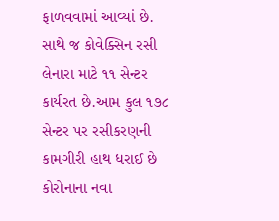ફાળવવામાં આવ્યાં છે. સાથે જ કોવેક્સિન રસી લેનારા માટે ૧૧ સેન્ટર કાર્યરત છે.આમ કુલ ૧૭૮ સેન્ટર પર રસીકરણની કામગીરી હાથ ધરાઈ છે કોરોનાના નવા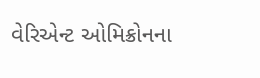વેરિએન્ટ ઓમિક્રોનના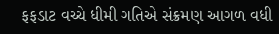ફફડાટ વચ્ચે ધીમી ગતિએ સંક્રમણ આગળ વધી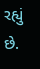રહ્યું છે.